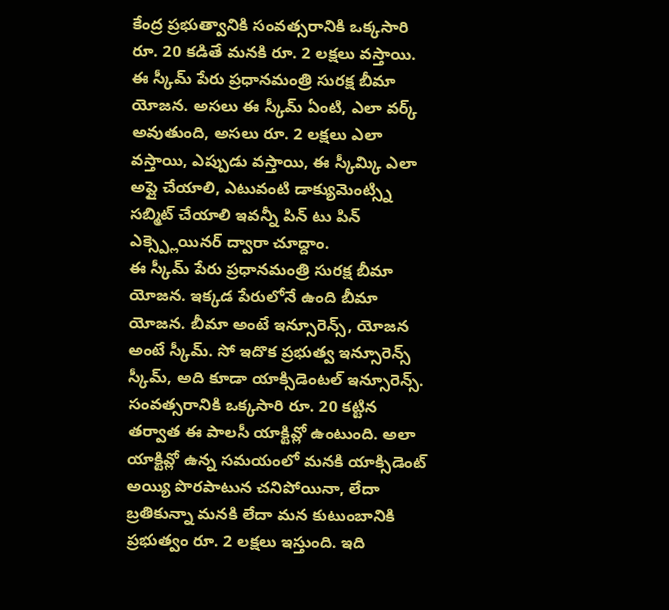కేంద్ర ప్రభుత్వానికి సంవత్సరానికి ఒక్కసారి రూ. 20 కడితే మనకి రూ. 2 లక్షలు వస్తాయి. ఈ స్కీమ్ పేరు ప్రధానమంత్రి సురక్ష బీమా యోజన. అసలు ఈ స్కీమ్ ఏంటి, ఎలా వర్క్ అవుతుంది, అసలు రూ. 2 లక్షలు ఎలా వస్తాయి, ఎప్పుడు వస్తాయి, ఈ స్కీమ్కి ఎలా అప్లై చేయాలి, ఎటువంటి డాక్యుమెంట్స్ని సబ్మిట్ చేయాలి ఇవన్నీ పిన్ టు పిన్ ఎక్స్ప్లెయినర్ ద్వారా చూద్దాం.
ఈ స్కీమ్ పేరు ప్రధానమంత్రి సురక్ష బీమా యోజన. ఇక్కడ పేరులోనే ఉంది బీమా యోజన. బీమా అంటే ఇన్సూరెన్స్, యోజన అంటే స్కీమ్. సో ఇదొక ప్రభుత్వ ఇన్సూరెన్స్ స్కీమ్, అది కూడా యాక్సిడెంటల్ ఇన్సూరెన్స్. సంవత్సరానికి ఒక్కసారి రూ. 20 కట్టిన తర్వాత ఈ పాలసీ యాక్టివ్లో ఉంటుంది. అలా యాక్టివ్లో ఉన్న సమయంలో మనకి యాక్సిడెంట్ అయ్యి పొరపాటున చనిపోయినా, లేదా బ్రతికున్నా మనకి లేదా మన కుటుంబానికి ప్రభుత్వం రూ. 2 లక్షలు ఇస్తుంది. ఇది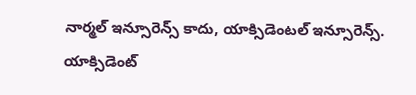నార్మల్ ఇన్సూరెన్స్ కాదు, యాక్సిడెంటల్ ఇన్సూరెన్స్. యాక్సిడెంట్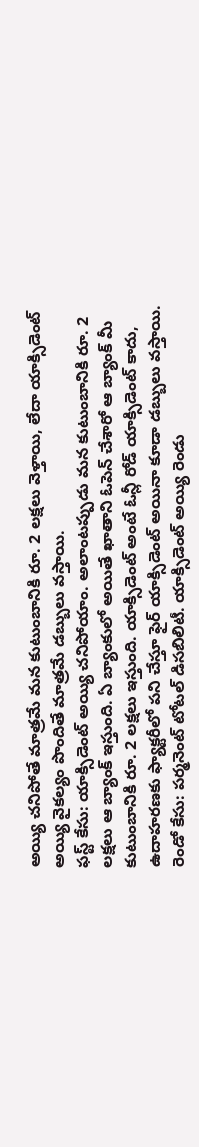అయ్యి చనిపోతే మాత్రమే మన కుటుంబానికి రూ. 2 లక్షలు వెళ్తాయి, లేదా యాక్సిడెంట్ అయ్యి వైకల్యం పొందితే మాత్రమే డబ్బులు వస్తాయి.
ఫస్ట్ కేసు: యాక్సిడెంట్ అయ్యి చనిపోయాం. అలాంటప్పుడు మన కుటుంబానికి రూ. 2 లక్షలు ఆ బ్యాంక్ ఇస్తుంది. ఏ బ్యాంకులో అయితే ఖాతాని ఓపెన్ చేశారో ఆ బ్యాంక్ మీ కుటుంబానికి రూ. 2 లక్షలు ఇస్తుంది. యాక్సిడెంట్ అంటే ఓన్లీ రోడ్ యాక్సిడెంట్ కాదు, ఉదాహరణకు ఫ్యాక్టరీలో పని చేస్తూ ఫైర్ యాక్సిడెంట్ అయినా కూడా డబ్బులు వస్తాయి.
రెండో కేసు: పర్మనెంట్ టోటల్ డిసబిలిటీ. యాక్సిడెంట్ అయ్యి రెండు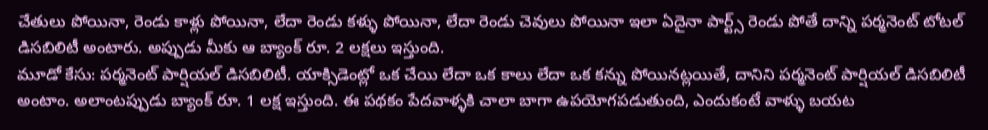చేతులు పోయినా, రెండు కాళ్లు పోయినా, లేదా రెండు కళ్ళు పోయినా, లేదా రెండు చెవులు పోయినా ఇలా ఏదైనా పార్ట్స్ రెండు పోతే దాన్ని పర్మనెంట్ టోటల్ డిసబిలిటీ అంటారు. అప్పుడు మీకు ఆ బ్యాంక్ రూ. 2 లక్షలు ఇస్తుంది.
మూడో కేసు: పర్మనెంట్ పార్షియల్ డిసబిలిటీ. యాక్సిడెంట్లో ఒక చేయి లేదా ఒక కాలు లేదా ఒక కన్ను పోయినట్లయితే, దానిని పర్మనెంట్ పార్షియల్ డిసబిలిటీ అంటాం. అలాంటప్పుడు బ్యాంక్ రూ. 1 లక్ష ఇస్తుంది. ఈ పథకం పేదవాళ్ళకి చాలా బాగా ఉపయోగపడుతుంది, ఎందుకంటే వాళ్ళు బయట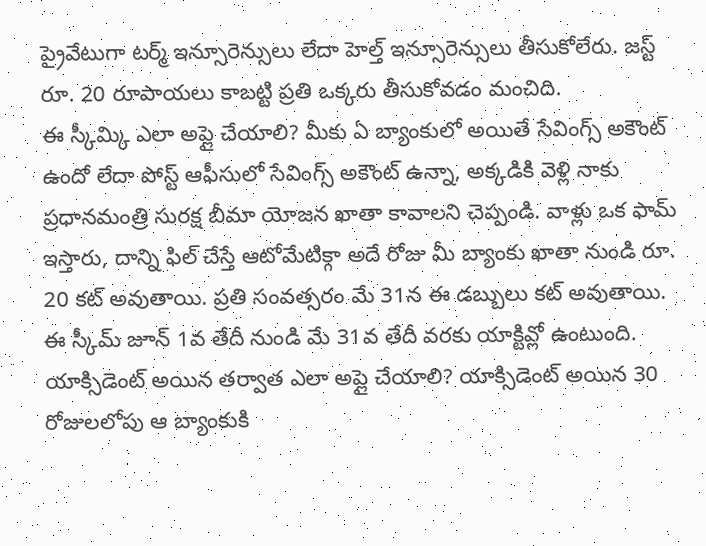ప్రైవేటుగా టర్మ్ ఇన్సూరెన్సులు లేదా హెల్త్ ఇన్సూరెన్సులు తీసుకోలేరు. జస్ట్ రూ. 20 రూపాయలు కాబట్టి ప్రతి ఒక్కరు తీసుకోవడం మంచిది.
ఈ స్కీమ్కి ఎలా అప్లై చేయాలి? మీకు ఏ బ్యాంకులో అయితే సేవింగ్స్ అకౌంట్ ఉందో లేదా పోస్ట్ ఆఫీసులో సేవింగ్స్ అకౌంట్ ఉన్నా, అక్కడికి వెళ్లి నాకు ప్రధానమంత్రి సురక్ష బీమా యోజన ఖాతా కావాలని చెప్పండి. వాళ్లు ఒక ఫామ్ ఇస్తారు, దాన్ని ఫిల్ చేస్తే ఆటోమేటిక్గా అదే రోజు మీ బ్యాంకు ఖాతా నుండి రూ. 20 కట్ అవుతాయి. ప్రతి సంవత్సరం మే 31న ఈ డబ్బులు కట్ అవుతాయి. ఈ స్కీమ్ జూన్ 1వ తేదీ నుండి మే 31వ తేదీ వరకు యాక్టివ్లో ఉంటుంది.
యాక్సిడెంట్ అయిన తర్వాత ఎలా అప్లై చేయాలి? యాక్సిడెంట్ అయిన 30 రోజులలోపు ఆ బ్యాంకుకి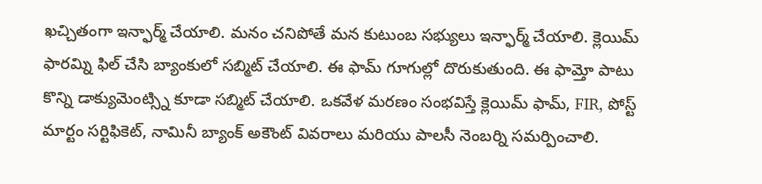ఖచ్చితంగా ఇన్ఫార్మ్ చేయాలి. మనం చనిపోతే మన కుటుంబ సభ్యులు ఇన్ఫార్మ్ చేయాలి. క్లెయిమ్ ఫారమ్ని ఫిల్ చేసి బ్యాంకులో సబ్మిట్ చేయాలి. ఈ ఫామ్ గూగుల్లో దొరుకుతుంది. ఈ ఫామ్తో పాటు కొన్ని డాక్యుమెంట్స్ని కూడా సబ్మిట్ చేయాలి. ఒకవేళ మరణం సంభవిస్తే క్లెయిమ్ ఫామ్, FIR, పోస్ట్ మార్టం సర్టిఫికెట్, నామినీ బ్యాంక్ అకౌంట్ వివరాలు మరియు పాలసీ నెంబర్ని సమర్పించాలి.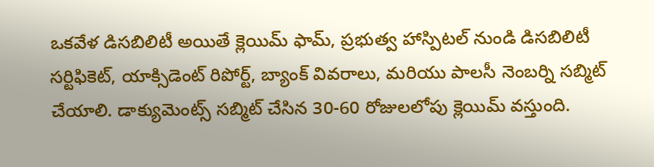ఒకవేళ డిసబిలిటీ అయితే క్లెయిమ్ ఫామ్, ప్రభుత్వ హాస్పిటల్ నుండి డిసబిలిటీ సర్టిఫికెట్, యాక్సిడెంట్ రిపోర్ట్, బ్యాంక్ వివరాలు, మరియు పాలసీ నెంబర్ని సబ్మిట్ చేయాలి. డాక్యుమెంట్స్ సబ్మిట్ చేసిన 30-60 రోజులలోపు క్లెయిమ్ వస్తుంది.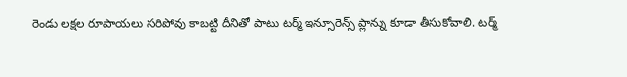రెండు లక్షల రూపాయలు సరిపోవు కాబట్టి దీనితో పాటు టర్మ్ ఇన్సూరెన్స్ ప్లాన్ను కూడా తీసుకోవాలి. టర్మ్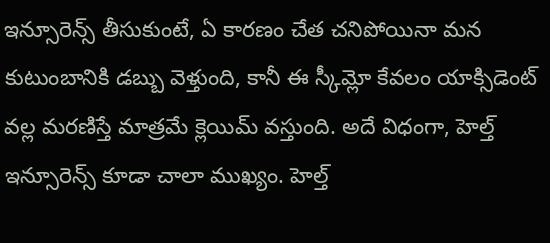ఇన్సూరెన్స్ తీసుకుంటే, ఏ కారణం చేత చనిపోయినా మన కుటుంబానికి డబ్బు వెళ్తుంది, కానీ ఈ స్కీమ్లో కేవలం యాక్సిడెంట్ వల్ల మరణిస్తే మాత్రమే క్లెయిమ్ వస్తుంది. అదే విధంగా, హెల్త్ ఇన్సూరెన్స్ కూడా చాలా ముఖ్యం. హెల్త్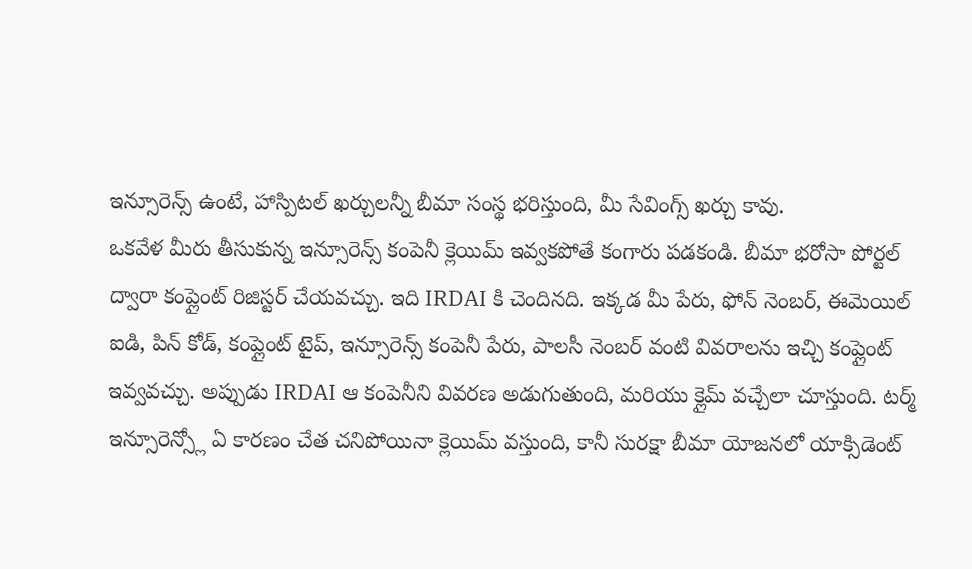ఇన్సూరెన్స్ ఉంటే, హాస్పిటల్ ఖర్చులన్నీ బీమా సంస్థ భరిస్తుంది, మీ సేవింగ్స్ ఖర్చు కావు.
ఒకవేళ మీరు తీసుకున్న ఇన్సూరెన్స్ కంపెనీ క్లెయిమ్ ఇవ్వకపోతే కంగారు పడకండి. బీమా భరోసా పోర్టల్ ద్వారా కంప్లైంట్ రిజిస్టర్ చేయవచ్చు. ఇది IRDAI కి చెందినది. ఇక్కడ మీ పేరు, ఫోన్ నెంబర్, ఈమెయిల్ ఐడి, పిన్ కోడ్, కంప్లైంట్ టైప్, ఇన్సూరెన్స్ కంపెనీ పేరు, పాలసీ నెంబర్ వంటి వివరాలను ఇచ్చి కంప్లైంట్ ఇవ్వవచ్చు. అప్పుడు IRDAI ఆ కంపెనీని వివరణ అడుగుతుంది, మరియు క్లైమ్ వచ్చేలా చూస్తుంది. టర్మ్ ఇన్సూరెన్స్లో ఏ కారణం చేత చనిపోయినా క్లెయిమ్ వస్తుంది, కానీ సురక్షా బీమా యోజనలో యాక్సిడెంట్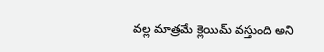వల్ల మాత్రమే క్లెయిమ్ వస్తుంది అని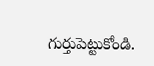గుర్తుపెట్టుకోండి.